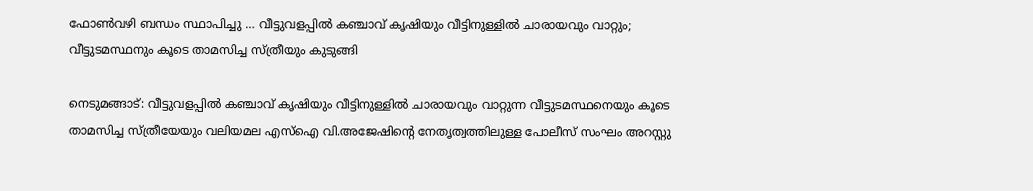ഫോണ്‍വഴി ബന്ധം സ്ഥാപിച്ചു … വീട്ടുവളപ്പില്‍ കഞ്ചാവ് കൃഷിയും വീട്ടിനുള്ളില്‍ ചാരായവും വാറ്റും; വീട്ടുടമസ്ഥനും കൂടെ താമസിച്ച സ്ത്രീയും കുടുങ്ങി

നെടുമങ്ങാട്: വീട്ടുവളപ്പില്‍ കഞ്ചാവ് കൃഷിയും വീട്ടിനുള്ളില്‍ ചാരായവും വാറ്റുന്ന വീട്ടുടമസ്ഥനെയും കൂടെ താമസിച്ച സ്ത്രീയേയും വലിയമല എസ്ഐ വി.അജേഷിന്‍റെ നേതൃത്വത്തിലുള്ള പോലീസ് സംഘം അറസ്റ്റു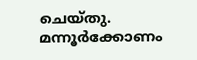ചെയ്തു. മന്നൂര്‍ക്കോണം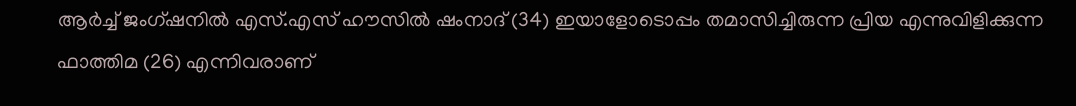ആര്‍ച്ച് ജംഗ്ഷനില്‍ എസ്.എസ് ഹൗസില്‍ ഷംനാദ് (34) ഇയാളോടൊപ്പം തമാസിച്ചിരുന്ന പ്രിയ എന്നുവിളിക്കുന്ന ഫാത്തിമ (26) എന്നിവരാണ്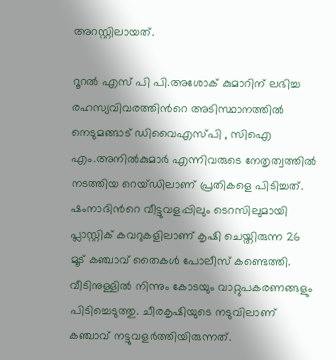അറസ്റ്റിലായത്.

റൂറല്‍ എസ് പി പി.അശോക് കുമാറിന് ലഭിച്ച രഹസ്യവിവരത്തിന്‍റെ അടിസ്ഥാനത്തില്‍ നെടുമങ്ങാട് ഡിവൈഎസ്പി , സിഐ എം.അനില്‍കുമാര്‍ എന്നിവരുടെ നേതൃത്വത്തില്‍ നടത്തിയ റെയ്ഡിലാണ് പ്രതികളെ പിടിച്ചത്. ഷംനാദിന്‍റെ വീട്ടുവളപ്പിലും ടെറസിലുമായി പ്ലാസ്റ്റിക് കവറുകളിലാണ് കൃഷി ചെയ്തിരുന്ന 26 മൂട് കഞ്ചാവ് തൈകള്‍ പോലീസ് കണ്ടെത്തി. വീടിനുള്ളില്‍ നിന്നും കോടയും വാറ്റുപകരണങ്ങളും പിടിച്ചെടുത്തു. ചീരകൃഷിയുടെ നടുവിലാണ് കഞ്ചാവ് നട്ടുവളര്‍ത്തിയിരുന്നത്.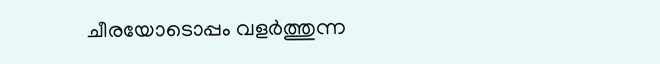ചീരയോടൊപ്പം വളര്‍ത്തുന്ന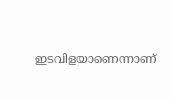ഇടവിളയാണെന്നാണ്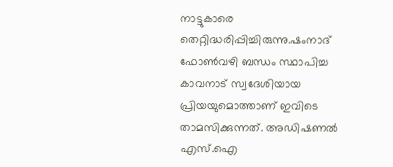നാട്ടുകാരെ തെറ്റിദ്ധരിപ്പിച്ചിരുന്നു.ഷംനാദ് ഫോണ്‍വഴി ബന്ധം സ്ഥാപിച്ച കാവനാട് സ്വദേശിയായ പ്രിയയുമൊത്താണ് ഇവിടെ താമസിക്കുന്നത്. അഡിഷണല്‍ എസ്.ഐ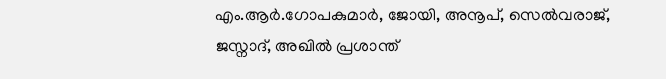എം.ആര്‍.ഗോപകുമാര്‍, ജോയി, അനൂപ്, സെല്‍വരാജ്, ജസ്നാദ്, അഖില്‍ പ്രശാന്ത്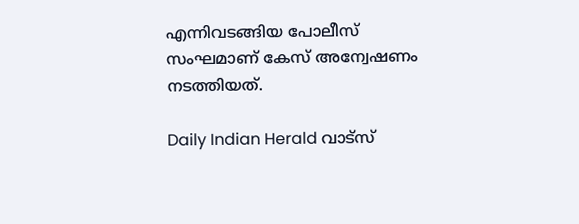എന്നിവടങ്ങിയ പോലീസ് സംഘമാണ് കേസ് അന്വേഷണം നടത്തിയത്.

Daily Indian Herald വാട്സ്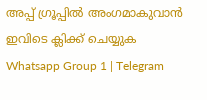അപ്പ് ഗ്രൂപ്പിൽ അംഗമാകുവാൻ ഇവിടെ ക്ലിക്ക് ചെയ്യുക Whatsapp Group 1 | Telegram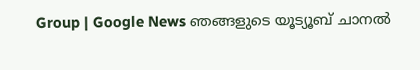Group | Google News ഞങ്ങളുടെ യൂട്യൂബ് ചാനൽ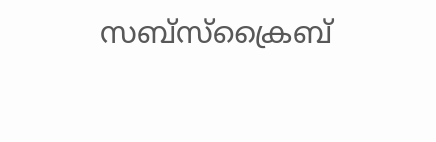സബ്സ്ക്രൈബ്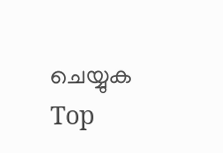ചെയ്യുക
Top